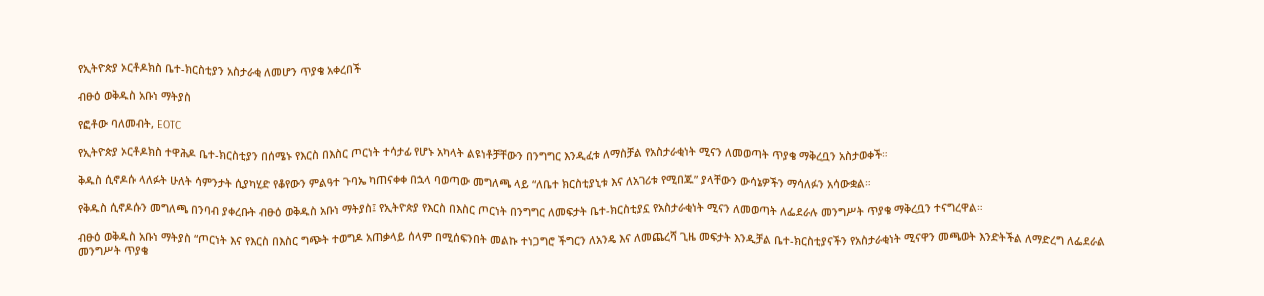የኢትዮጵያ ኦርቶዶክስ ቤተ-ክርስቲያን አስታራቂ ለመሆን ጥያቄ አቀረበች

ብፁዕ ወቅዱስ አቡነ ማትያስ

የፎቶው ባለመብት, EOTC

የኢትዮጵያ ኦርቶዶክስ ተዋሕዶ ቤተ-ክርስቲያን በሰሜኑ የእርስ በእስር ጦርነት ተሳታፊ የሆኑ አካላት ልዩነቶቻቸውን በንግግር እንዲፈቱ ለማስቻል የአስታራቂነት ሚናን ለመወጣት ጥያቄ ማቅረቧን አስታወቀች።

ቅዱስ ሲኖዶሱ ላለፉት ሁለት ሳምንታት ሲያካሂድ የቆየውን ምልዓተ ጉባኤ ካጠናቀቀ በኋላ ባወጣው መግለጫ ላይ “ለቤተ ክርስቲያኒቱ እና ለአገሪቱ የሚበጁ” ያላቸውን ውሳኔዎችን ማሳለፉን አሳውቋል።

የቅዱስ ሲኖዶሱን መግለጫ በንባብ ያቀረቡት ብፁዕ ወቅዱስ አቡነ ማትያስ፤ የኢትዮጵያ የእርስ በእስር ጦርነት በንግግር ለመፍታት ቤተ-ክርስቲያኗ የአስታራቂነት ሚናን ለመወጣት ለፌደራሉ መንግሥት ጥያቄ ማቅረቧን ተናግረዋል።

ብፁዕ ወቅዱስ አቡነ ማትያስ “ጦርነት እና የእርስ በእስር ግጭት ተወግዶ አጠቃላይ ሰላም በሚሰፍንበት መልኩ ተነጋግሮ ችግርን ለአንዴ እና ለመጨረሻ ጊዜ መፍታት እንዲቻል ቤተ-ክርስቲያናችን የአስታራቂነት ሚናዋን መጫወት እንድትችል ለማድረግ ለፌደራል መንግሥት ጥያቄ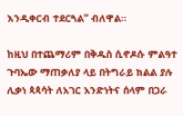እንዲቀርብ ተደርጓል” ብለዋል።

ከዚህ በተጨማሪም በቅዱስ ሲኖዶሱ ምልዓተ ጉባኤው ማጠቃለያ ላይ በትግራይ ክልል ያሉ ሊቃነ ጳጳሳት ለአገር አንድነትና ሰላም በጋራ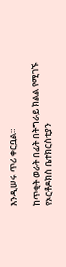እንዲሠሩ ጥሪ ቀርቧል።

ከጥቂት ወራት በፊት በትግራይ ክልል የሚገኙ የኦርቶዶክስ ቤተክርስቲያን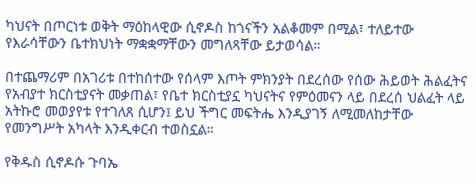ካህናት በጦርነቱ ወቅት ማዕከላዊው ሲኖዶስ ከጎናችን አልቆመም በሚል፣ ተለይተው የእራሳቸውን ቤተክህነት ማቋቋማቸውን መግለጻቸው ይታወሳል።

በተጨማሪም በአገሪቱ በተከሰተው የሰላም እጦት ምክንያት በደረሰው የሰው ሕይወት ሕልፈትና የአብያተ ክርስቲያናት መቃጠል፣ የቤተ ክርስቲያኗ ካህናትና የምዕመናን ላይ በደረሰ ህልፈት ላይ አትኩሮ መወያየቱ የተገለጸ ሲሆን፤ ይህ ችግር መፍትሔ እንዲያገኝ ለሚመለከታቸው የመንግሥት አካላት እንዲቀርብ ተወስኗል።

የቅዱስ ሲኖዶሱ ጉባኤ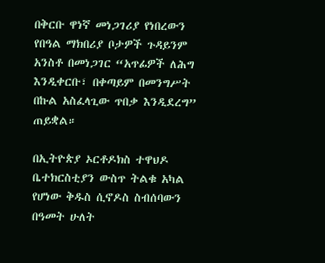በቅርቡ ዋነኛ መነጋገሪያ የነበረውን የበዓል ማክበሪያ ቦታዎች ጉዳይንም አንስቶ በመነጋገር “አጥፊዎች ለሕግ እንዲቀርቡ፣ በቀጣይም በመንግሥት በኩል አስፈላጊው ጥበቃ እንዲደረግ” ጠይቋል።

በኢትዮጵያ ኦርቶዶክስ ተዋህዶ ቤተክርስቲያን ውስጥ ትልቁ አካል የሆነው ቅዱስ ሲኖዶስ ስብሰባውን በዓመት ሁለት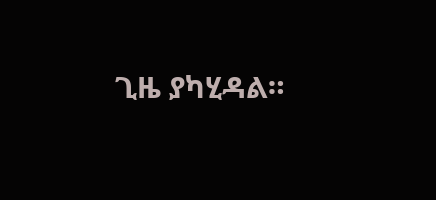ጊዜ ያካሂዳል።